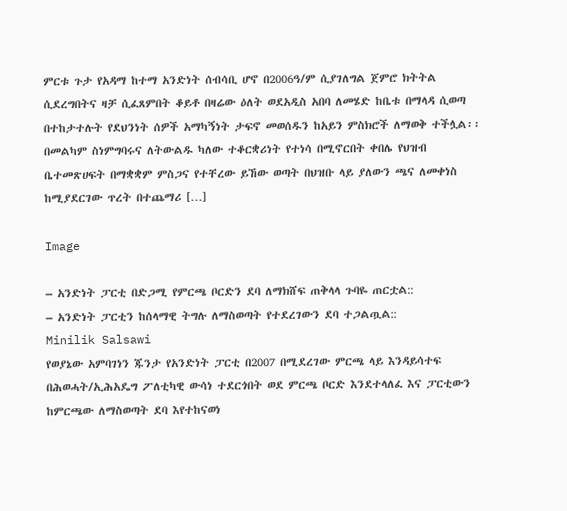ምርቱ ጉታ የአዳማ ከተማ አንድነት ሰብሳቢ ሆኖ በ2006ዓ/ም ሲያገለግል ጀምሮ ክትትል ሲደረግበትና ዛቻ ሲፈጸምበት ቆይቶ በዛሬው ዕለት ወደአዲስ አበባ ለመሄድ ከቤቱ በማላዳ ሲወጣ በተከታተሉት የደህንነት ሰዎች አማካኝነት ታፍኖ መወሰዱን ከአይን ምስክሮች ለማወቅ ተችሏል፡፡በመልካም ስነምግባሩና ለትውልዱ ካለው ተቆርቋሪነት የተነሳ በሚኖርበት ቀበሌ የህዝብ ቤተመጽሀፍት በማቋቋም ምስጋና የተቸረው ይኸው ወጣት በህዝቡ ላይ ያለውን ጫና ለመቀነስ ከሚያደርገው ጥረት በተጨማሪ […]

Image

– አንድነት ፓርቲ በድጋሚ የምርጫ ቦርድን ደባ ለማክሸፍ ጠቅላላ ጉባዬ ጠርቷል::
– አንድነት ፓርቲን ከሰላማዊ ትግሉ ለማስወጣት የተደረገውን ደባ ተጋልጧል::
Minilik Salsawi
የወያኔው አምባገነን ጁንታ የአንድነት ፓርቲ በ2007 በሚደረገው ምርጫ ላይ እንዳይሳተፍ በሕወሓት/ኢሕአዴግ ፖለቲካዊ ውሳነ ተደርጎበት ወደ ምርጫ ቦርድ እንደተላለፈ እና ፓርቲውን ከምርጫው ለማስወጣት ደባ እየተከናወነ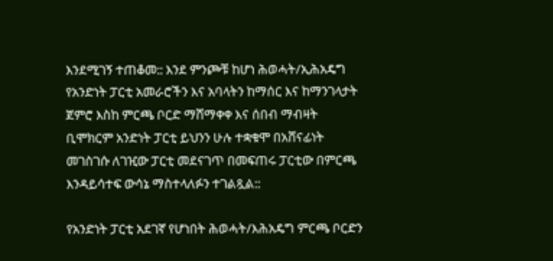እንደሚገኝ ተጠቆመ:: እንደ ምንጮቹ ከሆነ ሕወሓት/ኢሕአዴግ የአንድነት ፓርቲ አመራሮችን እና አባላትን ከማሰር እና ከማንገላታት ጀምሮ እስከ ምርጫ ቦርድ ማሸማቀቀ እና ሰበብ ማብዛት ቢሞክርም አንድነት ፓርቲ ይህንን ሁሉ ተቋቁሞ በአሸናፊነት መገስገሱ ለገዢው ፓርቲ መደናገጥ በመፍጠሩ ፓርቲው በምርጫ እንዳይሳተፍ ውሳኔ ማስተላለፉን ተገልጿል::

የአንድነት ፓርቲ አደገኛ የሆነበት ሕወሓት/እሕአዴግ ምርጫ ቦርድን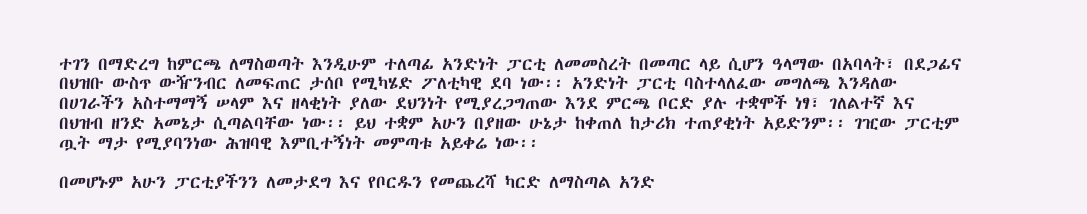ተገን በማድረግ ከምርጫ ለማስወጣት እንዲሁም ተለጣፊ አንድነት ፓርቲ ለመመስረት በመጣር ላይ ሲሆን ዓላማው በአባላት፣ በደጋፊና በህዝቡ ውስጥ ውዥንብር ለመፍጠር ታሰቦ የሚካሄድ ፖለቲካዊ ደባ ነው፡፡ አንድነት ፓርቲ ባስተላለፈው መግለጫ እንዳለው በሀገራችን አስተማማኝ ሠላም እና ዘላቂነት ያለው ደህንነት የሚያረጋግጠው እንደ ምርጫ ቦርድ ያሉ ተቋሞች ነፃ፣ ገለልተኛ እና በህዝብ ዘንድ አመኔታ ሲጣልባቸው ነው፡፡ ይህ ተቋም አሁን በያዘው ሁኔታ ከቀጠለ ከታሪክ ተጠያቂነት አይድንም፡፡ ገዢው ፓርቲም ጧት ማታ የሚያባንነው ሕዝባዊ እምቢተኝነት መምጣቱ አይቀሬ ነው፡፡

በመሆኑም አሁን ፓርቲያችንን ለመታደግ እና የቦርዱን የመጨረሻ ካርድ ለማስጣል አንድ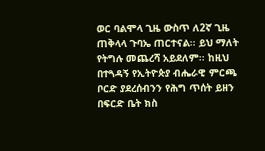ወር ባልሞላ ጊዜ ውስጥ ለ2ኛ ጊዜ ጠቅላላ ጉባኤ ጠርተናል፡፡ ይህ ማለት የትግሉ መጨረሻ አይደለም፡፡ ከዚህ በተጓዳኝ የኢትዮጵያ ብሔራዊ ምርጫ ቦርድ ያደረሰብንን የሕግ ጥሰት ይዘን በፍርድ ቤት ክስ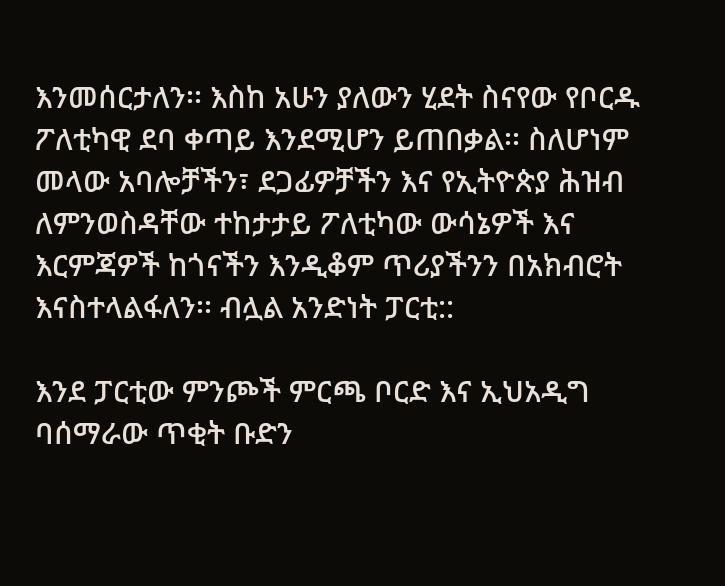እንመሰርታለን፡፡ እስከ አሁን ያለውን ሂደት ስናየው የቦርዱ ፖለቲካዊ ደባ ቀጣይ እንደሚሆን ይጠበቃል፡፡ ስለሆነም መላው አባሎቻችን፣ ደጋፊዎቻችን እና የኢትዮጵያ ሕዝብ ለምንወስዳቸው ተከታታይ ፖለቲካው ውሳኔዎች እና እርምጃዎች ከጎናችን እንዲቆም ጥሪያችንን በአክብሮት እናስተላልፋለን፡፡ ብሏል አንድነት ፓርቲ::

እንደ ፓርቲው ምንጮች ምርጫ ቦርድ እና ኢህአዲግ ባሰማራው ጥቂት ቡድን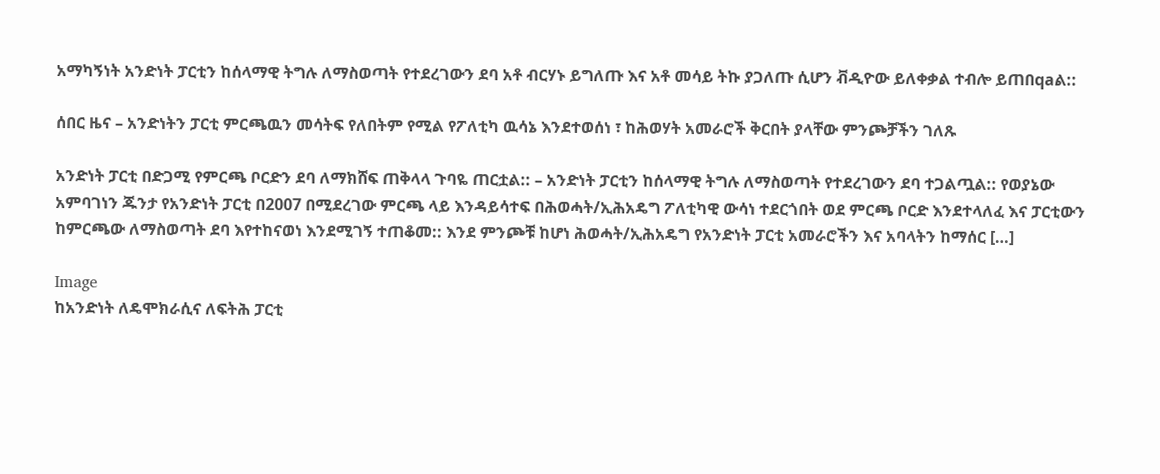አማካኝነት አንድነት ፓርቲን ከሰላማዊ ትግሉ ለማስወጣት የተደረገውን ደባ አቶ ብርሃኑ ይግለጡ እና አቶ መሳይ ትኩ ያጋለጡ ሲሆን ቭዲዮው ይለቀቃል ተብሎ ይጠበqaል::

ሰበር ዜና – አንድነትን ፓርቲ ምርጫዉን መሳትፍ የለበትም የሚል የፖለቲካ ዉሳኔ እንደተወሰነ ፣ ከሕወሃት አመራሮች ቅርበት ያላቸው ምንጮቻችን ገለጹ

አንድነት ፓርቲ በድጋሚ የምርጫ ቦርድን ደባ ለማክሸፍ ጠቅላላ ጉባዬ ጠርቷል:: – አንድነት ፓርቲን ከሰላማዊ ትግሉ ለማስወጣት የተደረገውን ደባ ተጋልጧል:: የወያኔው አምባገነን ጁንታ የአንድነት ፓርቲ በ2007 በሚደረገው ምርጫ ላይ እንዳይሳተፍ በሕወሓት/ኢሕአዴግ ፖለቲካዊ ውሳነ ተደርጎበት ወደ ምርጫ ቦርድ እንደተላለፈ እና ፓርቲውን ከምርጫው ለማስወጣት ደባ እየተከናወነ እንደሚገኝ ተጠቆመ:: እንደ ምንጮቹ ከሆነ ሕወሓት/ኢሕአዴግ የአንድነት ፓርቲ አመራሮችን እና አባላትን ከማሰር […]

Image
ከአንድነት ለዴሞክራሲና ለፍትሕ ፓርቲ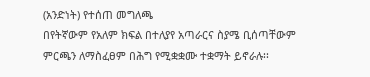(አንድነት) የተሰጠ መግለጫ
በየትኛውም የአለም ክፍል በተለያየ አጣራርና ስያሜ ቢሰጣቸውም ምርጫን ለማስፈፀም በሕግ የሚቋቋሙ ተቋማት ይኖራሉ፡፡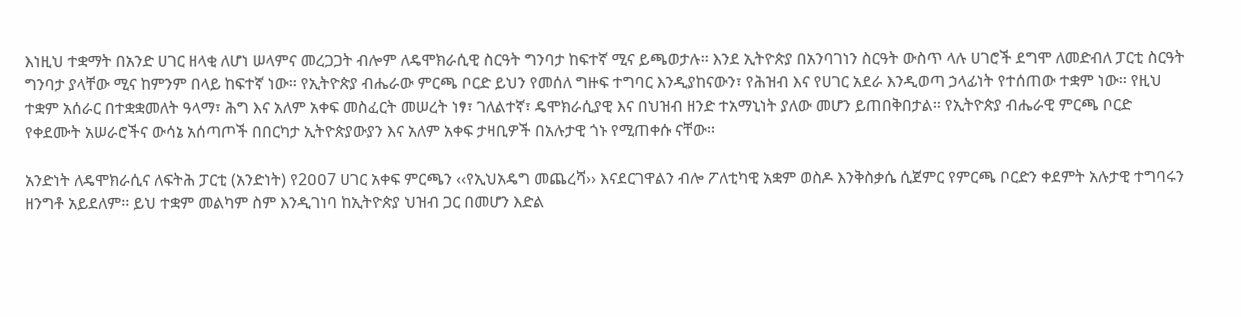እነዚህ ተቋማት በአንድ ሀገር ዘላቂ ለሆነ ሠላምና መረጋጋት ብሎም ለዴሞክራሲዊ ስርዓት ግንባታ ከፍተኛ ሚና ይጫወታሉ፡፡ እንደ ኢትዮጵያ በአንባገነን ስርዓት ውስጥ ላሉ ሀገሮች ደግሞ ለመድብለ ፓርቲ ስርዓት ግንባታ ያላቸው ሚና ከምንም በላይ ከፍተኛ ነው፡፡ የኢትዮጵያ ብሔራው ምርጫ ቦርድ ይህን የመሰለ ግዙፍ ተግባር እንዲያከናውን፣ የሕዝብ እና የሀገር አደራ እንዲወጣ ኃላፊነት የተሰጠው ተቋም ነው፡፡ የዚህ ተቋም አሰራር በተቋቋመለት ዓላማ፣ ሕግ እና አለም አቀፍ መስፈርት መሠረት ነፃ፣ ገለልተኛ፣ ዴሞክራሲያዊ እና በህዝብ ዘንድ ተአማኒነት ያለው መሆን ይጠበቅበታል፡፡ የኢትዮጵያ ብሔራዊ ምርጫ ቦርድ የቀደሙት አሠራሮችና ውሳኔ አሰጣጦች በበርካታ ኢትዮጵያውያን እና አለም አቀፍ ታዛቢዎች በአሉታዊ ጎኑ የሚጠቀሱ ናቸው፡፡

አንድነት ለዴሞክራሲና ለፍትሕ ፓርቲ (አንድነት) የ2ዐዐ7 ሀገር አቀፍ ምርጫን ‹‹የኢህአዴግ መጨረሻ›› እናደርገዋልን ብሎ ፖለቲካዊ አቋም ወስዶ እንቅስቃሴ ሲጀምር የምርጫ ቦርድን ቀደምት አሉታዊ ተግባሩን ዘንግቶ አይደለም፡፡ ይህ ተቋም መልካም ስም እንዲገነባ ከኢትዮጵያ ህዝብ ጋር በመሆን እድል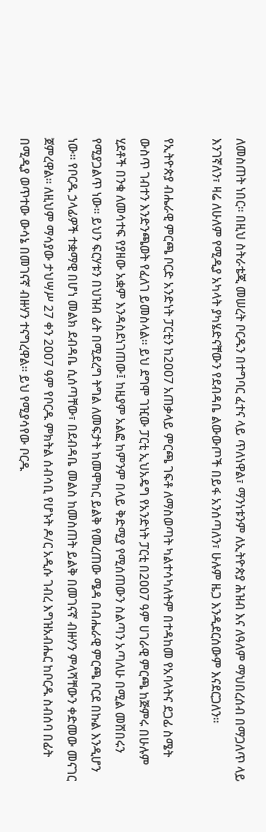ለመስጠት ነበር፡፡ በዚህ ስትራቴጂ መሠረት ቦርዱን በተግባር ፈተና ላይ ጥለነዋል፣ ማንነቱንም ለኢትዮጵያ ሕዝብ እና ለዓለም ማህበረሰብ በማጋለጥ ላይ እንገኛለን፣ ዛሬ ለሁለም የሚዲያ አካላት ያካሄድናቸውን የደብዳቤ ልውውጦች በይፋ አንሰጣለን፣ ሁሉም ዜጋ እንዲደርሰውም እናደርጋለን፡፡

የኢትዮጵያ ብሔራዊ ምርጫ ቦርድ አንድነት ፓርቲን ከ2ዐዐ7 አጠቃላይ ምርጫ ገፍቶ ለማስወጣት ካልተሳካለትም በተዳከመ የአባላትና ደጋፊ ስሜት ውስጥ ገብተን እንድንጫወት የፈለገ ይመስላል፡፡ ይህ ደግሞ ገዢው ፓርቲ ኢህአዴግ የአንድነት ፓርቲ በ2ዐዐ7 ዓም ሀገራዊ ምርጫ ከጅምሩ በሁሉም ሂደቶች በንቁ ለመሳተፍ የያዘው አቋም እንዳስደነገጠው፤ ከዚያም አልፎ ከምንም በላይ ቅድሚያ የሚሰጠውን ስልጣን አጣለሁ በሚል መሸበሩን የሚያጋልጥ ነው፡፡ ይህን ፍርሃቱን በህዝብ ፊት በሚደረግ ትግል ለመፍታት ከመሞከር ይልቅ የመረጠው ሜዳ በብሔራዊ ምርጫ ቦርደ በኩል እንዲሆን ነው፡፡ የቦርዱ ኃላፊዎች ተቋማዊ በሆነ መልክ ደብዳቤ ሲሰጣቸው፣ በደብዳቤ መልስ ከመስጠት ይልቅ በመገናኛ ብዙሃን ምላሻቸውን ቀድመው መናገር ጀምረዋል፡፡ ለዚህም ማሳያው ታህሣሥ 27 ቀን 2ዐዐ7 ዓም የቦርዱ ምክትል ሰብሳቢ የሆኑት ዶ/ር አዲሱ ገብረ እግዝአብሔር ከቦርዱ ስብሰባ በፊት በሚዲያ ወጥተው ውሳኔ በመገናኛ ብዙሃን ተናግረዋል፡፡ ይህ የሚያሳየው ቦርዱ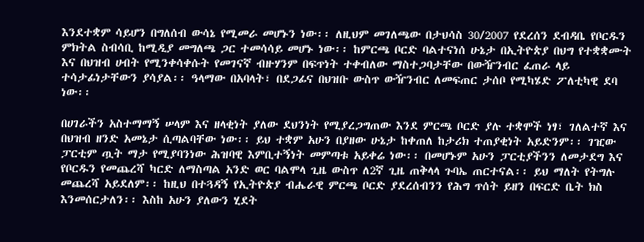እንደተቋም ሳይሆን በግለሰብ ውሳኔ የሚመራ መሆኑን ነው፡፡ ለዚህም መገለጫው በታህሳስ 30/2007 የደረሰን ደብዳቤ የቦርዱን ምክትል ስብሳቢ ከሚዲያ መግለጫ ጋር ተመሳሳይ መሆኑ ነው፡፡ ከምርጫ ቦርድ ባልተናነሰ ሁኔታ በኢትዮጵያ በህግ የተቋቋሙት እና በህዝብ ሀብት የሚንቀሳቀሱት የመገናኛ ብዙሃንም በፍጥነት ተቀብለው ማስተጋባታቸው በውዥንብር ፈጠራ ላይ ተሳታፊነታቸውን ያሳያል፡፡ ዓላማው በአባላት፣ በደጋፊና በህዝቡ ውስጥ ውዥንብር ለመፍጠር ታሰቦ የሚካሄድ ፖለቲካዊ ደባ ነው፡፡

በሀገራችን አስተማማኝ ሠላም እና ዘላቂነት ያለው ደህንነት የሚያረጋግጠው እንደ ምርጫ ቦርድ ያሉ ተቋሞች ነፃ፣ ገለልተኛ እና በህዝብ ዘንድ አመኔታ ሲጣልባቸው ነው፡፡ ይህ ተቋም አሁን በያዘው ሁኔታ ከቀጠለ ከታሪክ ተጠያቂነት አይድንም፡፡ ገዢው ፓርቲም ጧት ማታ የሚያባንነው ሕዝባዊ እምቢተኝነት መምጣቱ አይቀሬ ነው፡፡ በመሆኑም አሁን ፓርቲያችንን ለመታደግ እና የቦርዱን የመጨረሻ ካርድ ለማስጣል አንድ ወር ባልሞላ ጊዜ ውስጥ ለ2ኛ ጊዜ ጠቅላላ ጉባኤ ጠርተናል፡፡ ይህ ማለት የትግሉ መጨረሻ አይደለም፡፡ ከዚህ በተጓዳኝ የኢትዮጵያ ብሔራዊ ምርጫ ቦርድ ያደረሰብንን የሕግ ጥሰት ይዘን በፍርድ ቤት ክስ እንመሰርታለን፡፡ እስከ አሁን ያለውን ሂደት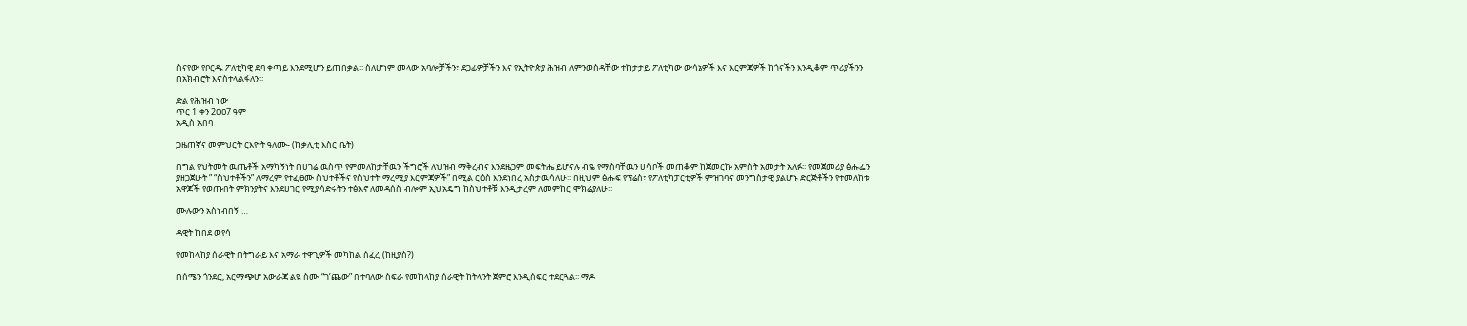ስናየው የቦርዱ ፖለቲካዊ ደባ ቀጣይ እንደሚሆን ይጠበቃል፡፡ ስለሆነም መላው አባሎቻችን፣ ደጋፊዎቻችን እና የኢትዮጵያ ሕዝብ ለምንወስዳቸው ተከታታይ ፖለቲካው ውሳኔዎች እና እርምጃዎች ከጎናችን እንዲቆም ጥሪያችንን በአክብሮት እናስተላልፋለን፡፡

ድል የሕዝብ ነው
ጥር 1 ቀን 2ዐዐ7 ዓም
አዲስ አበባ

ጋዜጠኛና መምህርት ርእዮት ዓለሙ- (ከቃሊቲ እስር ቤት)

በግል የህትመት ዉጤቶች አማካኝነት በሀገሬ ዉስጥ የምመለከታቸዉን ችግሮች ለህዝብ ማቅረብና እንደዜጋም መፍትሔ ይሆናሉ ብዬ የማስባቸዉን ሀሳቦች መጠቆም ከጀመርኩ አምስት አመታት አለፉ፡፡ የመጀመሪያ ፅሑፌን ያዘጋጀሁት ” “ስህተቶችን” ለማረም የተፈፀሙ ስህተቶችና የስህተት ማረሚያ እርምጃዎች” በሚል ርዕስ እንደነበረ አስታዉሳለሁ፡፡ በዚህም ፅሑፍ የፕሬስ፣ የፖለቲካፓርቲዎች ምዝገባና መንግስታዊ ያልሆኑ ድርጅቶችን የተመለከቱ አዋጆች የወጡበት ምክንያትና እንደሀገር የሚያሳድሩትን ተፅእኖ ለመዳሰስ ብሎም ኢህአዴግ ከስህተቶቹ እንዲታረም ለመምከር ሞክሬያለሁ፡፡

ሙሉውን አስነብበኝ …

ዳዊት ከበደ ወየሳ

የመከላከያ ሰራዊት በትግራይ እና አማራ ተዋጊዎች መካከል ሰፈረ (ከዚያስ?)

በሰሜን ጎንደር, አርማጭሆ አውራጃ ልዩ ስሙ “ገ’ጨው” በተባለው ስፍራ የመከላከያ ሰራዊት ከትላንት ጀምሮ እንዲሰፍር ተደርጓል፡፡ ማዶ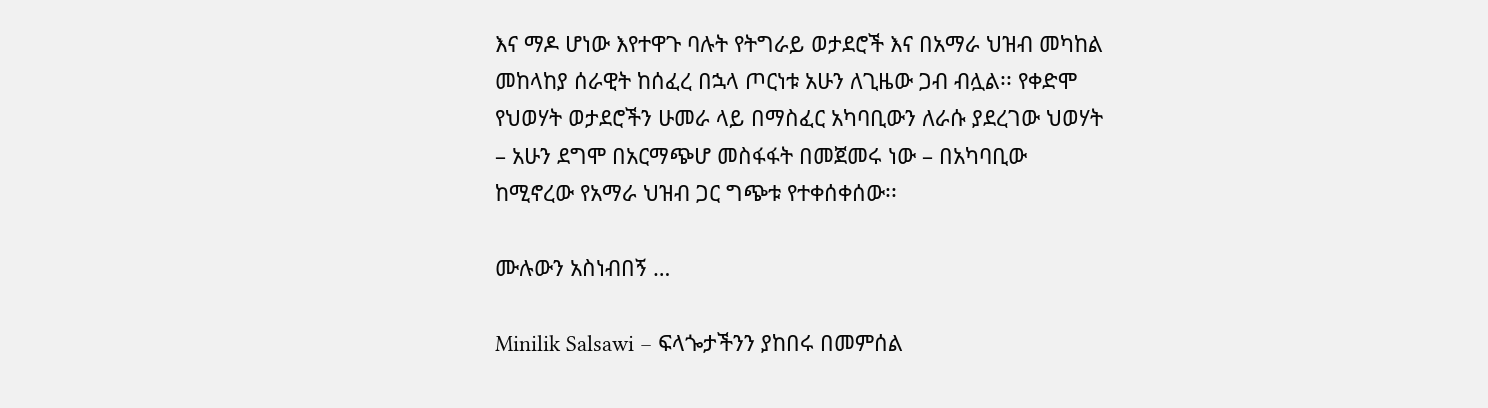እና ማዶ ሆነው እየተዋጉ ባሉት የትግራይ ወታደሮች እና በአማራ ህዝብ መካከል መከላከያ ሰራዊት ከሰፈረ በኋላ ጦርነቱ አሁን ለጊዜው ጋብ ብሏል፡፡ የቀድሞ የህወሃት ወታደሮችን ሁመራ ላይ በማስፈር አካባቢውን ለራሱ ያደረገው ህወሃት – አሁን ደግሞ በአርማጭሆ መስፋፋት በመጀመሩ ነው – በአካባቢው ከሚኖረው የአማራ ህዝብ ጋር ግጭቱ የተቀሰቀሰው፡፡

ሙሉውን አስነብበኝ …

Minilik Salsawi – ፍላጐታችንን ያከበሩ በመምሰል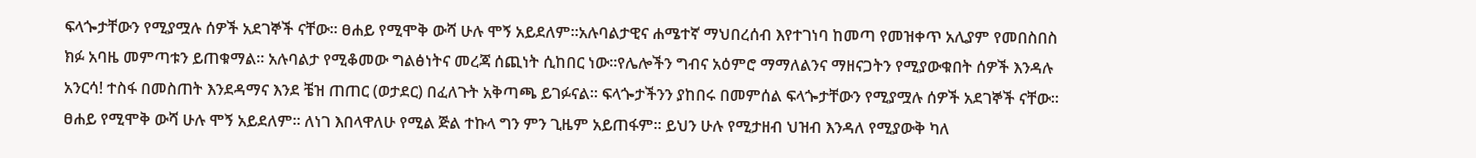ፍላጐታቸውን የሚያሟሉ ሰዎች አደገኞች ናቸው፡፡ ፀሐይ የሚሞቅ ውሻ ሁሉ ሞኝ አይደለም፡፡አሉባልታዊና ሐሜተኛ ማህበረሰብ እየተገነባ ከመጣ የመዝቀጥ አሊያም የመበስበስ ክፉ አባዜ መምጣቱን ይጠቁማል፡፡ አሉባልታ የሚቆመው ግልፅነትና መረጃ ሰጪነት ሲከበር ነው፡፡የሌሎችን ግብና አዕምሮ ማማለልንና ማዘናጋትን የሚያውቁበት ሰዎች እንዳሉ አንርሳ! ተስፋ በመስጠት እንደዳማና እንደ ቼዝ ጠጠር (ወታደር) በፈለጉት አቅጣጫ ይገፉናል፡፡ ፍላጐታችንን ያከበሩ በመምሰል ፍላጐታቸውን የሚያሟሉ ሰዎች አደገኞች ናቸው፡፡ ፀሐይ የሚሞቅ ውሻ ሁሉ ሞኝ አይደለም፡፡ ለነገ እበላዋለሁ የሚል ጅል ተኩላ ግን ምን ጊዜም አይጠፋም፡፡ ይህን ሁሉ የሚታዘብ ህዝብ እንዳለ የሚያውቅ ካለ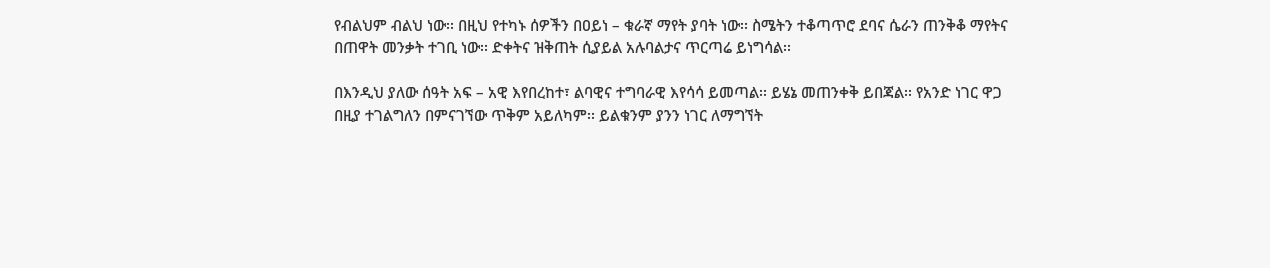የብልህም ብልህ ነው፡፡ በዚህ የተካኑ ሰዎችን በዐይነ – ቁራኛ ማየት ያባት ነው፡፡ ስሜትን ተቆጣጥሮ ደባና ሴራን ጠንቅቆ ማየትና በጠዋት መንቃት ተገቢ ነው፡፡ ድቀትና ዝቅጠት ሲያይል አሉባልታና ጥርጣሬ ይነግሳል፡፡

በእንዲህ ያለው ሰዓት አፍ – አዊ እየበረከተ፣ ልባዊና ተግባራዊ እየሳሳ ይመጣል፡፡ ይሄኔ መጠንቀቅ ይበጃል፡፡ የአንድ ነገር ዋጋ በዚያ ተገልግለን በምናገኘው ጥቅም አይለካም፡፡ ይልቁንም ያንን ነገር ለማግኘት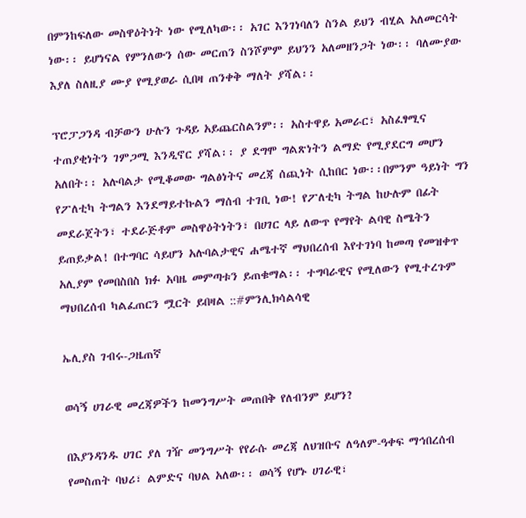በምንከፍለው መስዋዕትነት ነው የሚለካው፡፡ አገር እንገነባለን ስንል ይህን ብሂል አለመርሳት ነው፡፡ ይሆነናል የምንለውን ሰው መርጠን ስንሾምም ይህንን አለመዘንጋት ነው፡፡ ባለሙያው እያለ ስለዚያ ሙያ የሚያወራ ሲበዛ ጠንቀቅ ማለት ያሻል፡፡

ፕሮፓጋንዳ ብቻውን ሁሉን ጉዳይ አይጨርስልንም፡፡ አስተዋይ አመራር፣ አስፈፃሚና ተጠያቂነትን ገምጋሚ እንዲኖር ያሻል፡፡ ያ ደግሞ ግልጽነትን ልማድ የሚያደርግ መሆን አለበት፡፡ አሉባልታ የሚቆመው ግልፅነትና መረጃ ሰጪነት ሲከበር ነው፡፡በምንም ዓይነት ግን የፖለቲካ ትግልን እንደማይተኩልን ማሰብ ተገቢ ነው! የፖለቲካ ትግል ከሁሉም በፊት መደራጀትን፣ ተደራጅቶም መስዋዕትነትን፣ በሀገር ላይ ለውጥ የማየት ልባዊ ስሜትን ይጠይቃል! በተግባር ሳይሆን አሉባልታዊና ሐሜተኛ ማህበረሰብ እየተገነባ ከመጣ የመዝቀጥ አሊያም የመበስበስ ክፉ አባዜ መምጣቱን ይጠቁማል፡፡ ተግባራዊና የሚለውን የሚተረጉም ማህበረሰብ ካልፈጠርን ሟርት ይበዛል ::#ምንሊክሳልሳዊ

ኤሊያስ ገብሩ-ጋዜጠኛ

ወሳኝ ሀገራዊ መረጃዎችን ከመንግሥት መጠበቅ የለብንም ይሆን?

በእያንዳንዱ ሀገር ያለ ገዥ መንግሥት የየራሱ መረጃ ለህዝቡና ለዓለም-ዓቀፍ ማኅበረሰብ የመስጠት ባህሪ፣ ልምድና ባህል አለው፡፡ ወሳኝ የሆኑ ሀገራዊ፣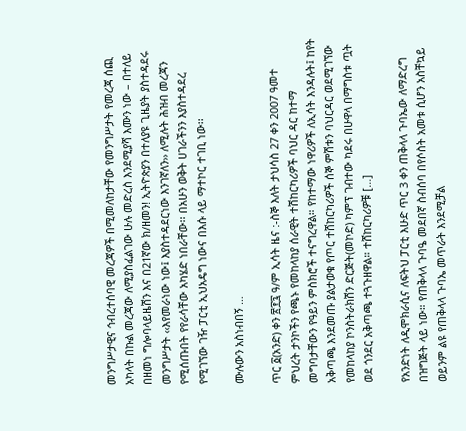መንግሥታዊና ኅብረተሰባዊ መረጃዎች በሚመለከታቸው የመንግሥታት የመረጃ ሰጪ አካላት በኩል መረጃው ለሚያስፈልገው ሁሉ መድረስ እንደሚያሻ እሙን ነው – በተለይ በዘመነ ግሎባላይዜሽን እና በ21ኛው ክ/ዘመን! ኢትዮጵያን በተለያዩ ጊዜያት ያስተዳደሩ መንግሥታት ‹‹እየመራነው ነው፤ እያስተዳደርነው እንገኛለን›› ለሚሉት ሕዝብ መረጃን የሚሰጡበት የየራሳቸው አካሄድ ነበራቸው፡፡ በአሁን ወቅት ሀገራችንን እያስተዳደረ የሚገኘው ገዥ ፓርቲ ኢህአዴግ ነውና በእሱ ላይ ማተኮር ተገቢ ነው፡፡

ሙሉውን አስነብበኝ …

ጥር ፩(አንድ) ቀን ፳፻፯ ዓ/ም ኢሳት ዜና :-ስኞ እለት ታህሳስ 27 ቀን 2007 ዓመተ ምህረት ታንኮችን የጫኑ የመከላከያ ሰራዊት ተሽከርካሪዎች ባህር ዳር ከተማ መግባታቸውን የዓይን ምስክሮች ተናግረዋል። የከተማው ነዋሪዎች ለኢሳት እንዳሉት፤ ከየት አቅጣጫ እንደመጡ ያልታወቁ የጦር ተሸከርካሪዎች ሰኞ ምሽቱን ባህርዳር ወደሚገኘው የመከላከያ ኮንስትራክሽን ድርጅት(መኮድ) ካምፕ ገብተው ካደሩ በሁዋላ በማግስቱ ጧት ወደ ጎንደር አቅጣጫ ተጓጉዘዋል። ተሸከርካሪዎቹ […]

የአንድነት ለዲሞክራሲና ለፍትህ ፓርቲ እሁድ ጥር 3 ቀን ጠቅላላ ጉባኤው ለማድረግ በዝግጅት ላይ ነው። የጠቅላላ ጉባዔ መደበኛ ስብሰባ በየሶስት አመቱ ሲሆን አስቸኳይ ወይንም ልዩ የጠቅላላ ጉባኤ መጥራት እንደሚቻል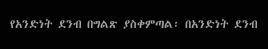የአንድነት ደንብ በግልጽ ያስቀምጣል፡ በአንድነት ደንብ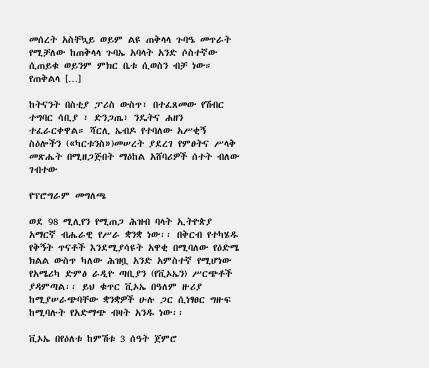መሰረት አስቸኳይ ወይም ልዩ ጠቅላላ ጉባዔ መጥራት የሚቻለው ከጠቅላላ ጉባኤ አባላት አንድ ሶስተኛው ሲጠይቁ ወይንም ምክር ቤቱ ሲወስን ብቻ ነው። የጠቅልላ […]

ከትናንት በስቲያ ፓሪስ ውስጥ፣ በተፈጸመው የሽብር ተግባር ሳቢያ ፣ ድንጋጤ፣ ንዴትና ሐዘን ተፈራርቀዋል። ሻርሊ ኤብዶ የተባለው አሥቂኝ ስዕሎችን («ካርቱንስ»)መሠረት ያደረገ የምፀትና ሥላቅ መጽሔት በሚዘጋጅበት ማዕከል አሸባሪዎች ሰተት ብለው ገብተው

የፕሮግራም መግለጫ

ወደ 98 ሚሊየን የሚጠጋ ሕዝብ ባላት ኢትዮጵያ አማርኛ ብሔራዊ የሥራ ቋንቋ ነው፡፡ በቅርብ የተካሄዱ የቅኝት ጥናቶች እንደሚያሳዩት አዋቂ በሚባለው የዕድሜ ክልል ውስጥ ካለው ሕዝቧ አንድ አምስተኛ የሚሆነው የአሜሪካ ድምፅ ራዲዮ ጣቢያን (የቪኦኤን) ሥርጭቶች ያዳምጣል፡፡ ይህ ቁጥር ቪኦኤ በዓለም ዙሪያ ከሚያሠራጭባቸው ቋንቋዎች ሁሉ ጋር ሲነፃፀር ግዙፍ ከሚባሉት የአድማጭ ብዛት አንዱ ነው፡፡

ቪኦኤ በየዕለቱ ከምሽቱ 3 ሰዓት ጀምሮ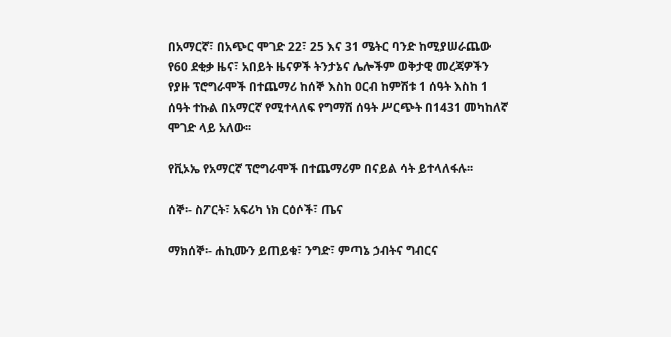በአማርኛ፣ በአጭር ሞገድ 22፣ 25 እና 31 ሜትር ባንድ ከሚያሠራጨው የ60 ደቂቃ ዜና፣ አበይት ዜናዎች ትንታኔና ሌሎችም ወቅታዊ መረጃዎችን የያዙ ፕሮግራሞች በተጨማሪ ከሰኞ እስከ ዐርብ ከምሽቱ 1 ሰዓት እስከ 1 ሰዓት ተኩል በአማርኛ የሚተላለፍ የግማሽ ሰዓት ሥርጭት በ1431 መካከለኛ ሞገድ ላይ አለው፡፡

የቪኦኤ የአማርኛ ፕሮግራሞች በተጨማሪም በናይል ሳት ይተላለፋሉ፡፡

ሰኞ፡- ስፖርት፣ አፍሪካ ነክ ርዕሶች፣ ጤና

ማክሰኞ፡- ሐኪሙን ይጠይቁ፣ ንግድ፣ ምጣኔ ኃብትና ግብርና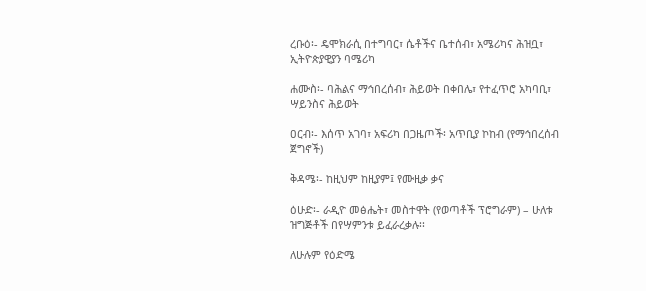ረቡዕ፡- ዴሞክራሲ በተግባር፣ ሴቶችና ቤተሰብ፣ አሜሪካና ሕዝቧ፣ ኢትዮጵያዊያን ባሜሪካ

ሐሙስ፡- ባሕልና ማኅበረሰብ፣ ሕይወት በቀበሌ፣ የተፈጥሮ አካባቢ፣ ሣይንስና ሕይወት

ዐርብ፡- እሰጥ አገባ፣ አፍሪካ በጋዜጦች፡ አጥቢያ ኮከብ (የማኅበረሰብ ጀግኖች)

ቅዳሜ፡- ከዚህም ከዚያም፤ የሙዚቃ ቃና

ዕሁድ፡- ራዲዮ መፅሔት፣ መስተዋት (የወጣቶች ፕሮግራም) – ሁለቱ ዝግጅቶች በየሣምንቱ ይፈራረቃሉ፡፡

ለሁሉም የዕድሜ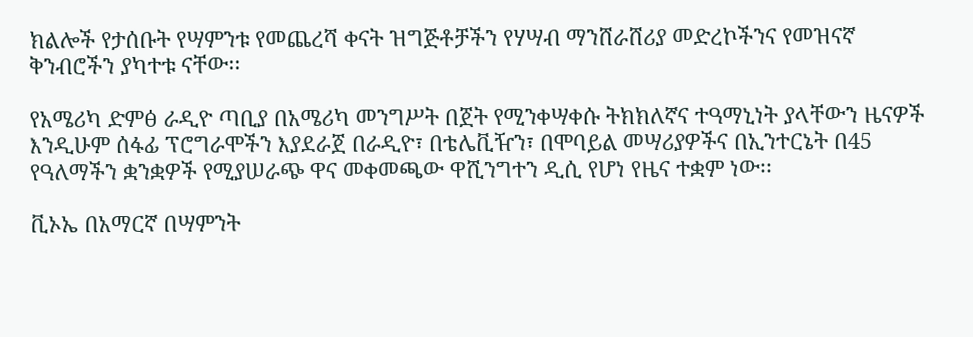ክልሎች የታሰቡት የሣምንቱ የመጨረሻ ቀናት ዝግጅቶቻችን የሃሣብ ማንሸራሸሪያ መድረኮችንና የመዝናኛ ቅንብሮችን ያካተቱ ናቸው፡፡

የአሜሪካ ድምፅ ራዲዮ ጣቢያ በአሜሪካ መንግሥት በጀት የሚንቀሣቀሱ ትክክለኛና ተዓማኒነት ያላቸውን ዜናዎች እንዲሁም ሰፋፊ ፕሮግራሞችን እያደራጀ በራዲዮ፣ በቴሌቪዥን፣ በሞባይል መሣሪያዎችና በኢንተርኔት በ45 የዓለማችን ቋንቋዎች የሚያሠራጭ ዋና መቀመጫው ዋሺንግተን ዲሲ የሆነ የዜና ተቋም ነው፡፡

ቪኦኤ በአማርኛ በሣምንት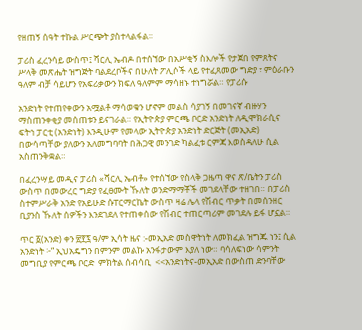የዘጠኝ ሰዓት ተኩል ሥርጭት ያስተላልፋል፡፡

ፓሪስ ፈረንሳይ ውስጥ፤ ሻርሊ ኤብዶ በተሰኘው በአሥቂኝ ስእሎች የታጀበ የምጸትና ሥላቅ መጽሔት ዝግጅት ባልደረቦችና በሁለት ፖሊሶች ላይ የተፈጸመው ግድያ ፣ ምዕራቡን ዓለም ብቻ ሳይሆን የአፍሪቃውን ክፍለ ዓለምም ማሳዘኑ ተነግሯል። የፓሪሱ

አንድነት የተጠየቀውን አሟልቶ ማሳወቁን ሆኖም መልስ ሳያገኝ በመገናኛ ብዙሃን ማስጠንቀቂያ መሰጠቱን ይናገራል። የኢትዮጵያ ምርጫ ቦርድ አንድነት ለዲሞክራሲና ፍትኅ ፓርቲ (አንድነት) እንዲሁም የመላው ኢትዮጵያ አንድነት ድርጅት (መኢአድ) በውሳጣቸው ያለውን አለመግባባት በሕጋዊ መንገድ ካልፈቱ ርምጃ እወስዳለሁ ሲል አስጠንቅቋል።

በፈረንሣይ መዲና ፓሪስ «ሻርሊ ኤብቶ» የተሰኘው የስላቅ ጋዜጣ ዋና ጽ/ቤትን ፓሪስ ውስጥ በመውረር ግድያ የፈፀሙት ኹለት ወንድማማቾች መገደላቸው ተዘገበ። በፓሪስ ስተምሥራቅ አንድ የአይሁድ ሱፐርማርኬት ውስጥ ዛሬ ሌላ የሽብር ጥቃት በመሰንዘር ቢያንስ ኹለት ሰዎችን እንደገደለ የተጠቀሰው የሽብር ተጠርጣሪም መገደሉ ይፋ ሆኗል።

ጥር ፩(አንድ) ቀን ፳፻፯ ዓ/ም ኢሳት ዜና :-መኢአድ መስዋትነት ለመክፈል ዝግጁ ነን፤ ሲል አንድነት ፦” ኢህአዴግን በምንም መልኩ አንፋታውም እያለ ነው። ባሳለፍነው ሳምንት መግቢያ የምርጫ ቦርድ  ምክትል ሰብሳቢ  <<አንድነትና-መኢአድ በውስጠ ድንባቸው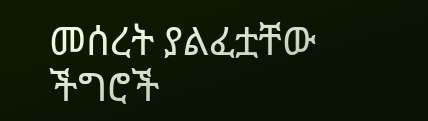መሰረት ያልፈቷቸው ችግሮች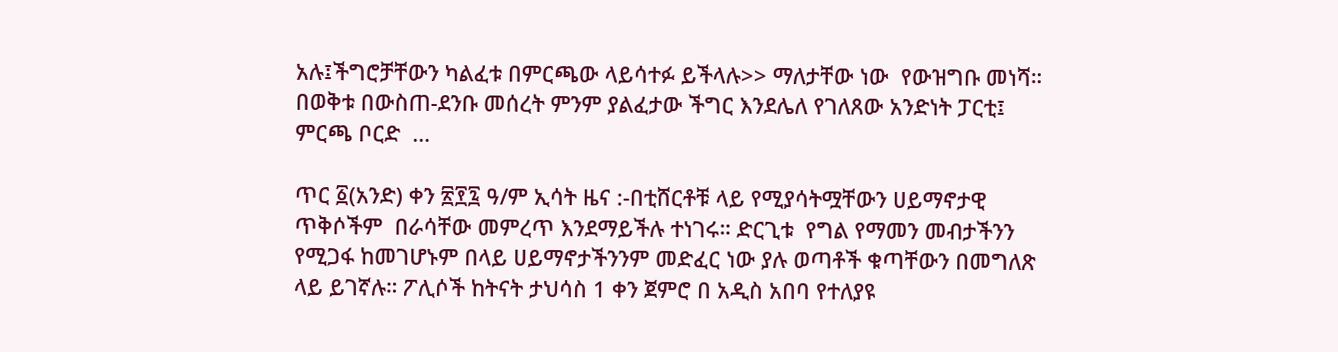አሉ፤ችግሮቻቸውን ካልፈቱ በምርጫው ላይሳተፉ ይችላሉ>> ማለታቸው ነው  የውዝግቡ መነሻ። በወቅቱ በውስጠ-ደንቡ መሰረት ምንም ያልፈታው ችግር እንደሌለ የገለጸው አንድነት ፓርቲ፤ ምርጫ ቦርድ  …

ጥር ፩(አንድ) ቀን ፳፻፯ ዓ/ም ኢሳት ዜና :-በቲሸርቶቹ ላይ የሚያሳትሟቸውን ሀይማኖታዊ  ጥቅሶችም  በራሳቸው መምረጥ እንደማይችሉ ተነገሩ። ድርጊቱ  የግል የማመን መብታችንን የሚጋፋ ከመገሆኑም በላይ ሀይማኖታችንንም መድፈር ነው ያሉ ወጣቶች ቁጣቸውን በመግለጽ ላይ ይገኛሉ። ፖሊሶች ከትናት ታህሳስ 1 ቀን ጀምሮ በ አዲስ አበባ የተለያዩ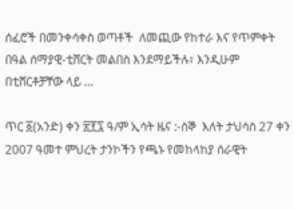ሰፈሮች በመንቀሳቀስ ወጣቶች  ለመጪው የከተራ እና የጥምቀት በዓል ሰማያዊ-ቲሸርት መልበስ እንደማይችሉ፣ እንዲሁም በቲሸርቶቻቸው ላይ …

ጥር ፩(አንድ) ቀን ፳፻፯ ዓ/ም ኢሳት ዜና :-ስኞ  እለት ታህሳስ 27 ቀን 2007 ዓመተ ምህረት ታንኮችን የጫኑ የመከላከያ ሰራዊት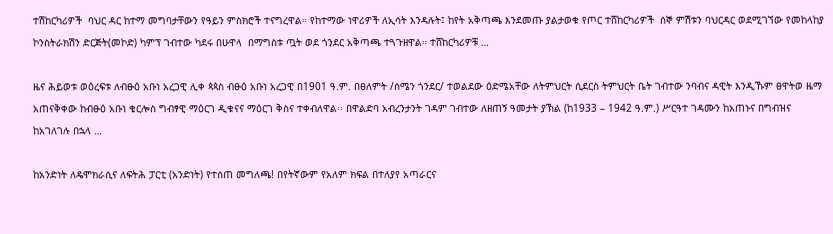ተሽከርካሪዎች  ባህር ዳር ከተማ መግባታቸውን የዓይን ምስክሮች ተናግረዋል። የከተማው ነዋሪዎች ለኢሳት እንዳሉት፤ ከየት አቅጣጫ እንደመጡ ያልታወቁ የጦር ተሸከርካሪዎች  ሰኞ ምሽቱን ባህርዳር ወደሚገኘው የመከላከያ ኮንስትራክሽን ድርጅት(መኮድ) ካምፕ ገብተው ካደሩ በሁዋላ  በማግስቱ ጧት ወደ ጎንደር አቅጣጫ ተጓጉዘዋል። ተሸከርካሪዎቹ …

ዜና ሕይወቱ ወዕረፍቱ ለብፁዕ አቡነ አረጋዊ ሊቀ ጳጳስ ብፁዕ አቡነ አረጋዊ በ1901 ዓ.ም. በፀለምት /ሰሜን ጎንደር/ ተወልደው ዕድሜአቸው ለትምህርት ሲደርስ ትምህርት ቤት ገብተው ንባብና ዳዊት እንዲኹም ፀዋትወ ዜማ አጠናቅቀው ከብፁዕ አቡነ ቄርሎስ ግብፃዊ ማዕርገ ዲቁናና ማዕርገ ቅስና ተቀብለዋል፡፡ በዋልድባ አብረንታንት ገዳም ገብተው ለዘጠኝ ዓመታት ያኽል (ከ1933 – 1942 ዓ.ም.) ሥርዓተ ገዳሙን ከአጠኑና በግብዝና ከአገለገሉ በኋላ …

ከአንድነት ለዴሞክራሲና ለፍትሕ ፓርቲ (አንድነት) የተሰጠ መግለጫ! በየትኛውም የአለም ክፍል በተለያየ አጣራርና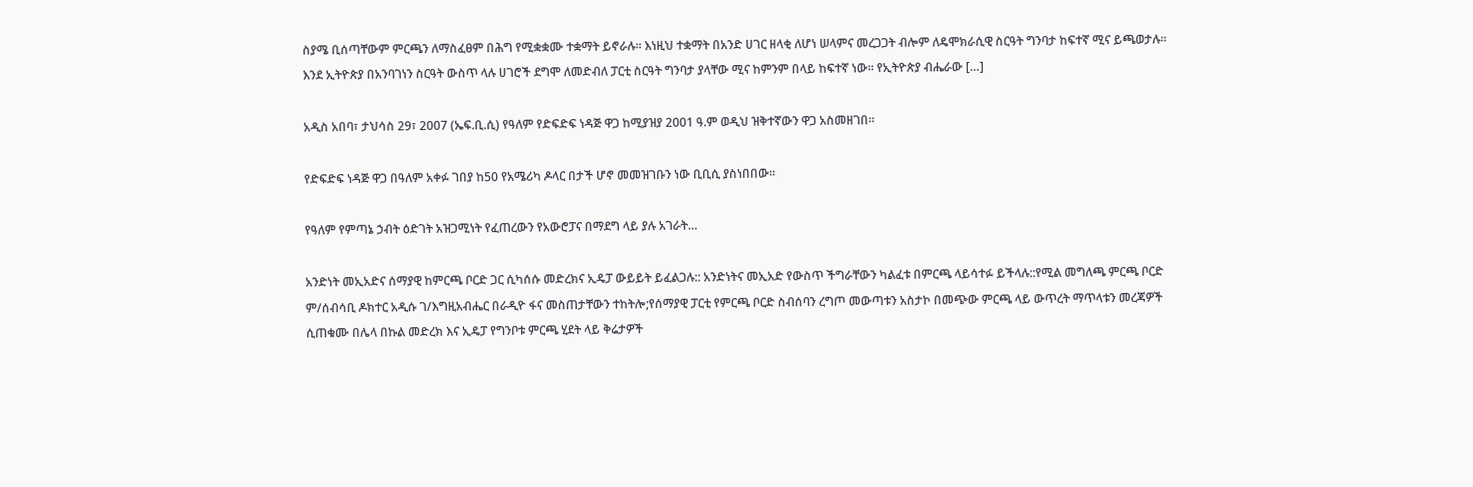ስያሜ ቢሰጣቸውም ምርጫን ለማስፈፀም በሕግ የሚቋቋሙ ተቋማት ይኖራሉ፡፡ እነዚህ ተቋማት በአንድ ሀገር ዘላቂ ለሆነ ሠላምና መረጋጋት ብሎም ለዴሞክራሲዊ ስርዓት ግንባታ ከፍተኛ ሚና ይጫወታሉ፡፡ እንደ ኢትዮጵያ በአንባገነን ስርዓት ውስጥ ላሉ ሀገሮች ደግሞ ለመድብለ ፓርቲ ስርዓት ግንባታ ያላቸው ሚና ከምንም በላይ ከፍተኛ ነው፡፡ የኢትዮጵያ ብሔራው […]

አዲስ አበባ፣ ታህሳስ 29፣ 2007 (ኤፍ.ቢ.ሲ) የዓለም የድፍድፍ ነዳጅ ዋጋ ከሚያዝያ 2001 ዓ.ም ወዲህ ዝቅተኛውን ዋጋ አስመዘገበ።

የድፍድፍ ነዳጅ ዋጋ በዓለም አቀፉ ገበያ ከ50 የአሜሪካ ዶላር በታች ሆኖ መመዝገቡን ነው ቢቢሲ ያስነበበው።

የዓለም የምጣኔ ኃብት ዕድገት አዝጋሚነት የፈጠረውን የአውሮፓና በማደግ ላይ ያሉ አገራት…

አንድነት መኢአድና ሰማያዊ ከምርጫ ቦርድ ጋር ሲካሰሱ መድረክና ኢዴፓ ውይይት ይፈልጋሉ:: አንድነትና መኢአድ የውስጥ ችግራቸውን ካልፈቱ በምርጫ ላይሳተፉ ይችላሉ::የሚል መግለጫ ምርጫ ቦርድ ም/ሰብሳቢ ዶክተር አዲሱ ገ/እግዚአብሔር በራዲዮ ፋና መስጠታቸውን ተከትሎ;የሰማያዊ ፓርቲ የምርጫ ቦርድ ስብሰባን ረግጦ መውጣቱን አስታኮ በመጭው ምርጫ ላይ ውጥረት ማጥላቱን መረጃዎች ሲጠቁሙ በሌላ በኩል መድረክ እና ኢዴፓ የግንቦቱ ምርጫ ሂደት ላይ ቅሬታዎች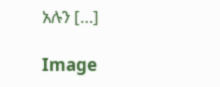አሉን […]

Image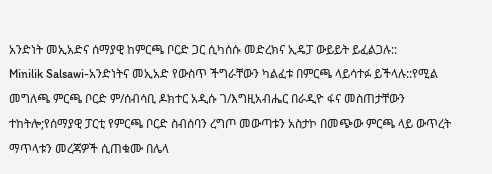አንድነት መኢአድና ሰማያዊ ከምርጫ ቦርድ ጋር ሲካሰሱ መድረክና ኢዴፓ ውይይት ይፈልጋሉ::
Minilik Salsawi-አንድነትና መኢአድ የውስጥ ችግራቸውን ካልፈቱ በምርጫ ላይሳተፉ ይችላሉ::የሚል መግለጫ ምርጫ ቦርድ ም/ሰብሳቢ ዶክተር አዲሱ ገ/እግዚአብሔር በራዲዮ ፋና መስጠታቸውን ተከትሎ;የሰማያዊ ፓርቲ የምርጫ ቦርድ ስብሰባን ረግጦ መውጣቱን አስታኮ በመጭው ምርጫ ላይ ውጥረት ማጥላቱን መረጃዎች ሲጠቁሙ በሌላ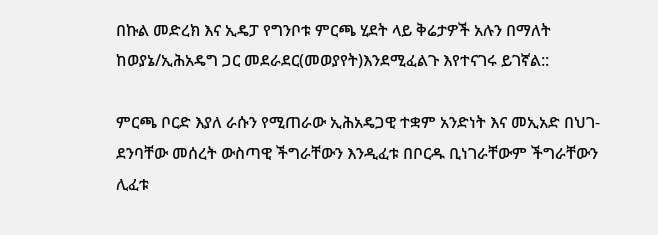በኩል መድረክ እና ኢዴፓ የግንቦቱ ምርጫ ሂደት ላይ ቅሬታዎች አሉን በማለት ከወያኔ/ኢሕአዴግ ጋር መደራደር(መወያየት)እንደሚፈልጉ እየተናገሩ ይገኛል::

ምርጫ ቦርድ እያለ ራሱን የሚጠራው ኢሕአዴጋዊ ተቋም አንድነት እና መኢአድ በህገ- ደንባቸው መሰረት ውስጣዊ ችግራቸውን እንዲፈቱ በቦርዱ ቢነገራቸውም ችግራቸውን ሊፈቱ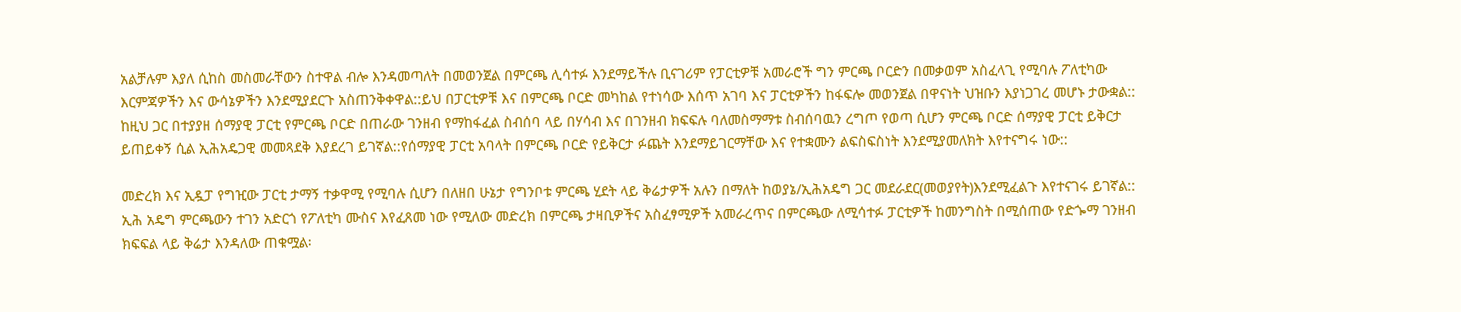አልቻሉም እያለ ሲከስ መስመራቸውን ስተዋል ብሎ እንዳመጣለት በመወንጀል በምርጫ ሊሳተፉ እንደማይችሉ ቢናገሪም የፓርቲዎቹ አመራሮች ግን ምርጫ ቦርድን በመቃወም አስፈላጊ የሚባሉ ፖለቲካው እርምጃዎችን እና ውሳኔዎችን እንደሚያደርጉ አስጠንቅቀዋል::ይህ በፓርቲዎቹ እና በምርጫ ቦርድ መካከል የተነሳው እሰጥ አገባ እና ፓርቲዎችን ከፋፍሎ መወንጀል በዋናነት ህዝቡን እያነጋገረ መሆኑ ታውቋል:: ከዚህ ጋር በተያያዘ ሰማያዊ ፓርቲ የምርጫ ቦርድ በጠራው ገንዘብ የማከፋፈል ስብሰባ ላይ በሃሳብ እና በገንዘብ ክፍፍሉ ባለመስማማቱ ስብሰባዉን ረግጦ የወጣ ሲሆን ምርጫ ቦርድ ሰማያዊ ፓርቲ ይቅርታ ይጠይቀኝ ሲል ኢሕአዴጋዊ መመጻደቅ እያደረገ ይገኛል::የሰማያዊ ፓርቲ አባላት በምርጫ ቦርድ የይቅርታ ፉጨት እንደማይገርማቸው እና የተቋሙን ልፍስፍስነት እንደሚያመለክት እየተናግሩ ነው::

መድረክ እና ኢዷፓ የግዢው ፓርቲ ታማኝ ተቃዋሚ የሚባሉ ሲሆን በለዘበ ሁኔታ የግንቦቱ ምርጫ ሂደት ላይ ቅሬታዎች አሉን በማለት ከወያኔ/ኢሕአዴግ ጋር መደራደር(መወያየት)እንደሚፈልጉ እየተናገሩ ይገኛል:: ኢሕ አዴግ ምርጫውን ተገን አድርጎ የፖለቲካ ሙስና እየፈጸመ ነው የሚለው መድረክ በምርጫ ታዛቢዎችና አስፈፃሚዎች አመራረጥና በምርጫው ለሚሳተፉ ፓርቲዎች ከመንግስት በሚሰጠው የድጐማ ገንዘብ ክፍፍል ላይ ቅሬታ እንዳለው ጠቁሟል፡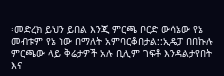፡መድረክ ይህን ይበል እንጂ ምርጫ ቦርድ ውሳኔው የኔ መብቱም የኔ ነው በማለት አምባርቆበታል::ኢዴፓ በበኩሉ ምርጫው ላይ ቅሬታዎች አሉ ቢሊም ገፍቶ እንዳልታየበት እና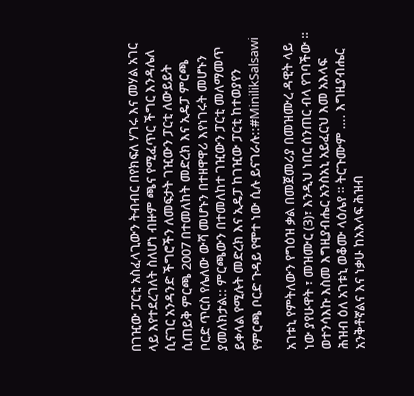በገዢው ፓርቲ አስፈላጊውን ትብብር በየክፍለ ሃገሩ እና መሃል አገር ላይ እየተደረገለት ስለሆነ ብዙም ጫና የሚፈጥር ችግር እንዳሌለ ሲናገር አንዳንድ ችግሮችን ለመፍታት ገዢውን ፓርቲ ለውይይት ሲጠይቅ ምርጫ 2007 በተመለከት መድረክ እና ኢዴፓ ምርጫ ቦርድ ጥርስ የሌለው ውሻ መሆኑን በተዘዋዋሪ እየነገሩት መሆኑን ያመለክታል:: ምርጫውን በተመለከተ ገዢውን ፓርቲ መለማመጥ ይቀላል የሚሉት መድረክ እና ኢዴፓ ከገዢው ፓርቲ ከተወያየን የምርጫ ቦርድ ጉዳይ የሞተ ነው ሲሉ ይናገራሉ::#MinilikSalsawi

አገቱኒ የምትለውን የግዕዝ ቃል በመጀመሪያ በመዝሙረ ዳዊት ላይ ነው ያየሁዋት ፣ መዝሙር (3)፣ እንዲህ ነበር ሰንጠር ብላ የገባችው ። ወተንሳእኩ እስመ እግዚያብሔር አንስአኒ አይፈርህ እመ አእላፍ ሕዝብ ዕለ አገቱኒ ወቆሙ ላዕሌየ ። ትርጉሙም …. እግዚያብሔር አንቅቶኛልና እና ነቃሁ ከአእላፍ ሕዝብ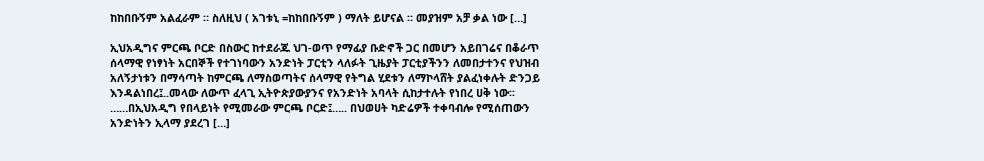ከከበቡኝም አልፈራም ። ስለዚህ ( አገቱኒ =ከከበቡኝም ) ማለት ይሆናል ። መያዝም አቻ ቃል ነው […]

ኢህአዲግና ምርጫ ቦርድ በስውር ከተደራጁ ህገ-ወጥ የማፊያ ቡድኖች ጋር በመሆን አይበገሬና በቆራጥ ሰላማዊ የነፃነት አርበኞች የተገነባውን አንድነት ፓርቲን ላለፉት ጊዜያት ፓርቲያችንን ለመበታተንና የህዝብ አለኝታነቱን በማሳጣት ከምርጫ ለማስወጣትና ሰላማዊ የትግል ሂደቱን ለማኮላሸት ያልፈነቀሉት ድንጋይ እንዳልነበረ፤..መላው ለውጥ ፈላጊ ኢትዮጵያውያንና የአንድነት አባላት ሲከታተሉት የነበረ ሀቅ ነው፡፡ ……በኢህአዲግ የበላይነት የሚመራው ምርጫ ቦርድ፤….. በህወሀት ካድሬዎች ተቀባብሎ የሚሰጠውን አንድነትን ኢላማ ያደረገ […]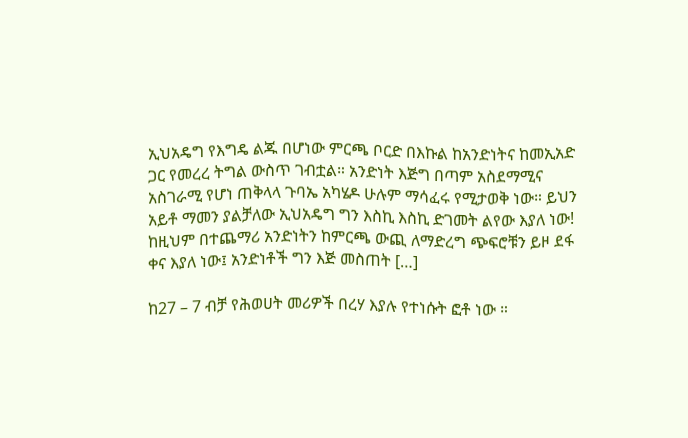ኢህአዴግ የእግዴ ልጁ በሆነው ምርጫ ቦርድ በእኩል ከአንድነትና ከመኢአድ ጋር የመረረ ትግል ውስጥ ገብቷል። አንድነት እጅግ በጣም አስደማሚና አስገራሚ የሆነ ጠቅላላ ጉባኤ አካሄዶ ሁሉም ማሳፈሩ የሚታወቅ ነው። ይህን አይቶ ማመን ያልቻለው ኢህአዴግ ግን እስኪ እስኪ ድገመት ልየው እያለ ነው! ከዚህም በተጨማሪ አንድነትን ከምርጫ ውጪ ለማድረግ ጭፍሮቹን ይዞ ደፋ ቀና እያለ ነው፤ አንድነቶች ግን እጅ መስጠት […]

ከ27 – 7 ብቻ የሕወሀት መሪዎች በረሃ እያሉ የተነሱት ፎቶ ነው ።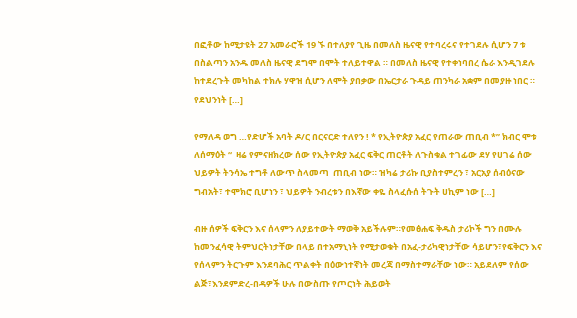በፎቶው ከሚታዩት 27 አመራሮች 19 ኙ በተለያየ ጊዜ በመለስ ዜናዊ የተባረሩና የተገደሉ ሲሆን 7 ቱ በስልጣን አንዱ መለስ ዜናዊ ደግሞ በሞት ተለይተዋል ። በመለስ ዜናዊ የተቀነባበረ ሴራ እንዲገደሉ ከተደረጉት መካከል ተክሉ ሃዋዝ ሲሆን ለሞት ያበቃው በኤርታራ ጉዳይ ጠንካራ አቋም በመያዙ ነበር ። የደህንነት […]

የማለዳ ወግ …የድሆች አባት ዶ/ር በርናርድ ተለየን ! * የኢትዮጵያ አፈር የጠራው ጠቢብ *” ክብር ሞቱ ለሰማዕት “  ዛሬ የምናዘክረው ሰው የኢትዮጵያ አፈር ፍቅር ጠርቶት ለጉስቁል ተገፊው ደሃ የሀገሬ ሰው ህይዎት ትንሳኤ ተግቶ ለውጥ ስላመጣ  ጠቢብ ነው። ዝካሬ ታሪኩ ቢያስተምረን ፣ አርአያ ሰብዕናው ግብአት፣ ተሞክሮ ቢሆነን ፣ ህይዎት ንብረቱን በእኛው ቀዬ ስላፈሱሰ ትጉት ሀኪም ነው […]

ብዙ ሰዎች ፍቅርን እና ሰላምን ለያይተውት ማወቅ አይችሉም።የመፅሐፍ ቅዱስ ታሪኮች ግን በሙሉ ከመንፈሳዊ ትምህርትነታቸው በላይ በተአማኒነት የሚታወቁት በአፈ-ታሪካዊነታቸው ሳይሆን፣የፍቅርን እና የሰላምን ትርጉም እንደባሕር ጥልቀት በዕውነተኛነት መረጃ በማስተማራቸው ነው። አይደለም የሰው ልጅ፣እንደምድረ-በዳዎች ሁሉ በውስጡ የጦርነት ሕይወት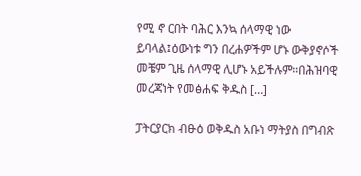የሚ ኖ ርበት ባሕር እንኳ ሰላማዊ ነው ይባላል፤ዕውነቱ ግን በረሐዎችም ሆኑ ውቅያኖሶች መቼም ጊዜ ሰላማዊ ሊሆኑ አይችሉም።በሕዝባዊ መረጃነት የመፅሐፍ ቅዱስ […]

ፓትርያርክ ብፁዕ ወቅዱስ አቡነ ማትያስ በግብጽ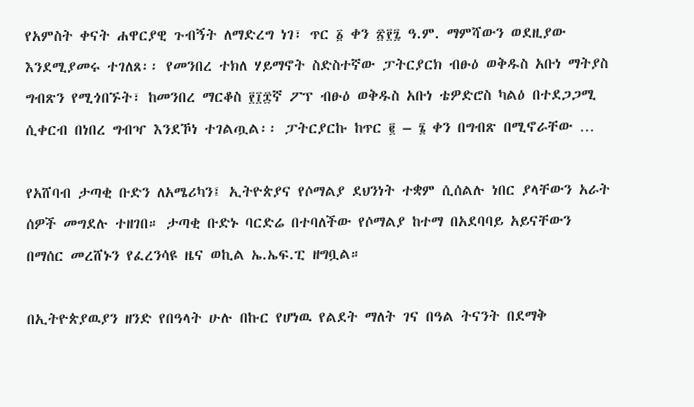የአምስት ቀናት ሐዋርያዊ ጉብኝት ለማድረግ ነገ፣ ጥር ፩ ቀን ፳፻፯ ዓ.ም. ማምሻውን ወደዚያው እንደሚያመሩ ተገለጸ፡፡ የመንበረ ተክለ ሃይማኖት ስድስተኛው ፓትርያርክ ብፁዕ ወቅዱስ አቡነ ማትያስ ግብጽን የሚጎበኙት፣ ከመንበረ ማርቆስ ፻፲፰ኛ ፖፕ ብፁዕ ወቅዱስ አቡነ ቴዎድሮስ ካልዕ በተደጋጋሚ ሲቀርብ በነበረ ግብዣ እንደኾነ ተገልጧል፡፡ ፓትርያርኩ ከጥር ፪ – ፮ ቀን በግብጽ በሚኖራቸው …

የአሸባብ ታጣቂ ቡድን ለአሜሪካን፤ ኢትዮጵያና የሶማልያ ደህንነት ተቋም ሲሰልሉ ነበር ያላቸውን አራት ሰዎች መግደሉ ተዘገበ። ታጣቂ ቡድኑ ባርድሬ በተባለችው የሶማልያ ከተማ በአደባባይ አይናቸውን በማሰር መረሸኑን የፈረንሳዩ ዜና ወኪል ኤ.ኤፍ.ፒ ዘግቧል።

በኢትዮጵያዉያን ዘንድ የበዓላት ሁሉ በኩር የሆነዉ የልደት ማለት ገና በዓል ትናንት በደማቅ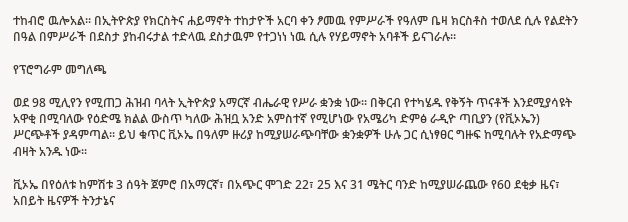ተከብሮ ዉሎአል። በኢትዮጵያ የክርስትና ሐይማኖት ተከታዮች አርባ ቀን ፆመዉ የምሥራች የዓለም ቤዛ ክርስቶስ ተወለደ ሲሉ የልደትን በዓል በምሥራች በደስታ ያከብሩታል ተድላዉ ደስታዉም የተጋነነ ነዉ ሲሉ የሃይማኖት አባቶች ይናገራሉ።

የፕሮግራም መግለጫ

ወደ 98 ሚሊየን የሚጠጋ ሕዝብ ባላት ኢትዮጵያ አማርኛ ብሔራዊ የሥራ ቋንቋ ነው፡፡ በቅርብ የተካሄዱ የቅኝት ጥናቶች እንደሚያሳዩት አዋቂ በሚባለው የዕድሜ ክልል ውስጥ ካለው ሕዝቧ አንድ አምስተኛ የሚሆነው የአሜሪካ ድምፅ ራዲዮ ጣቢያን (የቪኦኤን) ሥርጭቶች ያዳምጣል፡፡ ይህ ቁጥር ቪኦኤ በዓለም ዙሪያ ከሚያሠራጭባቸው ቋንቋዎች ሁሉ ጋር ሲነፃፀር ግዙፍ ከሚባሉት የአድማጭ ብዛት አንዱ ነው፡፡

ቪኦኤ በየዕለቱ ከምሽቱ 3 ሰዓት ጀምሮ በአማርኛ፣ በአጭር ሞገድ 22፣ 25 እና 31 ሜትር ባንድ ከሚያሠራጨው የ60 ደቂቃ ዜና፣ አበይት ዜናዎች ትንታኔና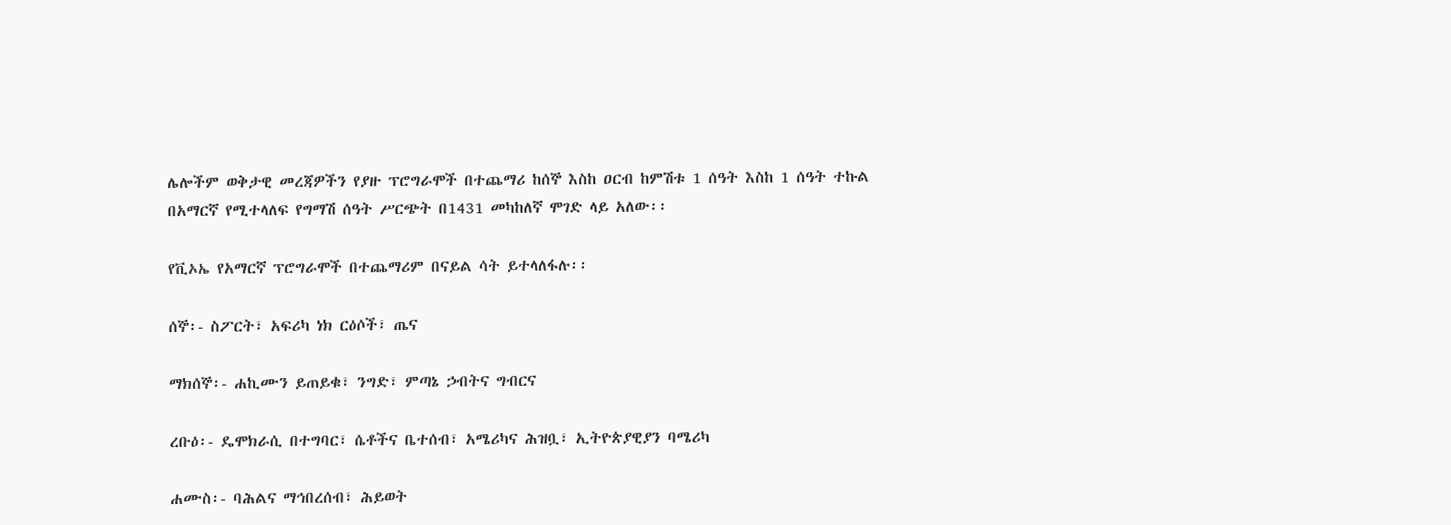ሌሎችም ወቅታዊ መረጃዎችን የያዙ ፕሮግራሞች በተጨማሪ ከሰኞ እስከ ዐርብ ከምሽቱ 1 ሰዓት እስከ 1 ሰዓት ተኩል በአማርኛ የሚተላለፍ የግማሽ ሰዓት ሥርጭት በ1431 መካከለኛ ሞገድ ላይ አለው፡፡

የቪኦኤ የአማርኛ ፕሮግራሞች በተጨማሪም በናይል ሳት ይተላለፋሉ፡፡

ሰኞ፡- ስፖርት፣ አፍሪካ ነክ ርዕሶች፣ ጤና

ማክሰኞ፡- ሐኪሙን ይጠይቁ፣ ንግድ፣ ምጣኔ ኃብትና ግብርና

ረቡዕ፡- ዴሞክራሲ በተግባር፣ ሴቶችና ቤተሰብ፣ አሜሪካና ሕዝቧ፣ ኢትዮጵያዊያን ባሜሪካ

ሐሙስ፡- ባሕልና ማኅበረሰብ፣ ሕይወት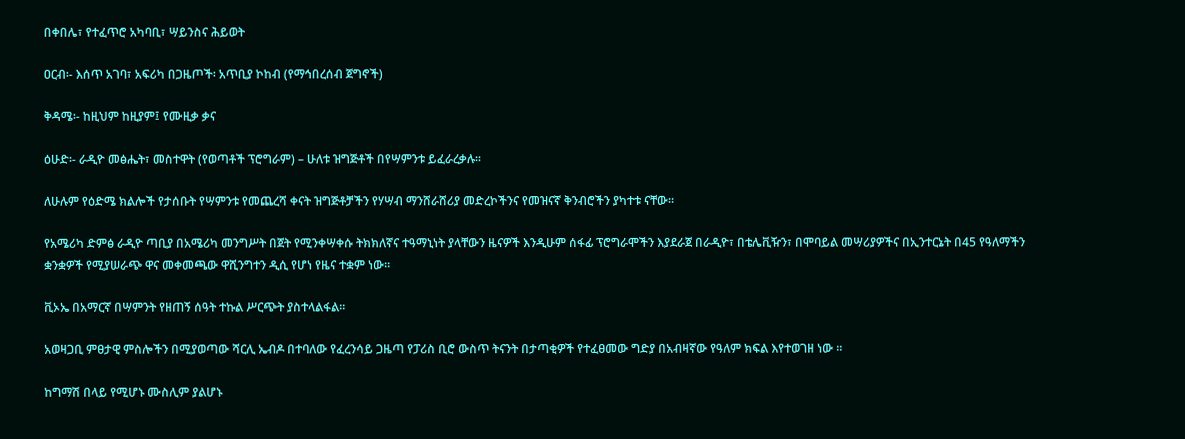በቀበሌ፣ የተፈጥሮ አካባቢ፣ ሣይንስና ሕይወት

ዐርብ፡- እሰጥ አገባ፣ አፍሪካ በጋዜጦች፡ አጥቢያ ኮከብ (የማኅበረሰብ ጀግኖች)

ቅዳሜ፡- ከዚህም ከዚያም፤ የሙዚቃ ቃና

ዕሁድ፡- ራዲዮ መፅሔት፣ መስተዋት (የወጣቶች ፕሮግራም) – ሁለቱ ዝግጅቶች በየሣምንቱ ይፈራረቃሉ፡፡

ለሁሉም የዕድሜ ክልሎች የታሰቡት የሣምንቱ የመጨረሻ ቀናት ዝግጅቶቻችን የሃሣብ ማንሸራሸሪያ መድረኮችንና የመዝናኛ ቅንብሮችን ያካተቱ ናቸው፡፡

የአሜሪካ ድምፅ ራዲዮ ጣቢያ በአሜሪካ መንግሥት በጀት የሚንቀሣቀሱ ትክክለኛና ተዓማኒነት ያላቸውን ዜናዎች እንዲሁም ሰፋፊ ፕሮግራሞችን እያደራጀ በራዲዮ፣ በቴሌቪዥን፣ በሞባይል መሣሪያዎችና በኢንተርኔት በ45 የዓለማችን ቋንቋዎች የሚያሠራጭ ዋና መቀመጫው ዋሺንግተን ዲሲ የሆነ የዜና ተቋም ነው፡፡

ቪኦኤ በአማርኛ በሣምንት የዘጠኝ ሰዓት ተኩል ሥርጭት ያስተላልፋል፡፡

አወዛጋቢ ምፀታዊ ምስሎችን በሚያወጣው ሻርሊ ኤብዶ በተባለው የፈረንሳይ ጋዜጣ የፓሪስ ቢሮ ውስጥ ትናንት በታጣቂዎች የተፈፀመው ግድያ በአብዛኛው የዓለም ክፍል እየተወገዘ ነው ።

ከግማሽ በላይ የሚሆኑ ሙስሊም ያልሆኑ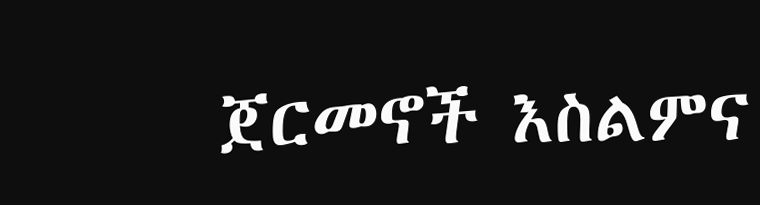ጀርመኖች እስልምና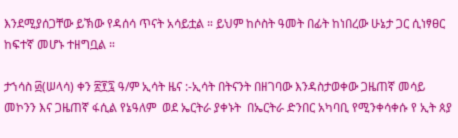እንደሚያሰጋቸው ይኽው የዳሰሳ ጥናት አሳይቷል ። ይህም ከሶስት ዓመት በፊት ከነበረው ሁኔታ ጋር ሲነፃፀር ከፍተኛ መሆኑ ተዘግቧል ።

ታኀሳስ ፴(ሠላሳ) ቀን ፳፻፯ ዓ/ም ኢሳት ዜና :-ኢሳት በትናንት በዘገባው እንዳስታወቀው ጋዜጠኛ መሳይ መኮንን እና ጋዜጠኛ ፋሲል የኔዓለም  ወደ ኤርትራ ያቀኑት  በኤርትራ ድንበር አካባቢ የሚንቀሳቀሱ የ ኢት ጰያ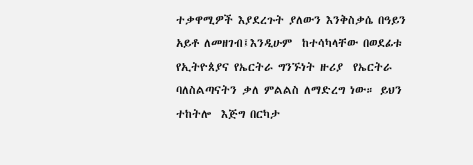ተቃዋሚዎች እያደረጉት ያለውን እንቅስቃሴ በዓይን አይቶ ለመዘገብ፤እንዲሁም  ከተሳካላቸው በወደፊቱ የኢትዮጰያና የኤርትራ ግንኙነት ዙሪያ  የኤርትራ ባለስልጣናትን ቃለ ምልልስ ለማድረግ ነው። ይህን ተከትሎ  እጅግ በርካታ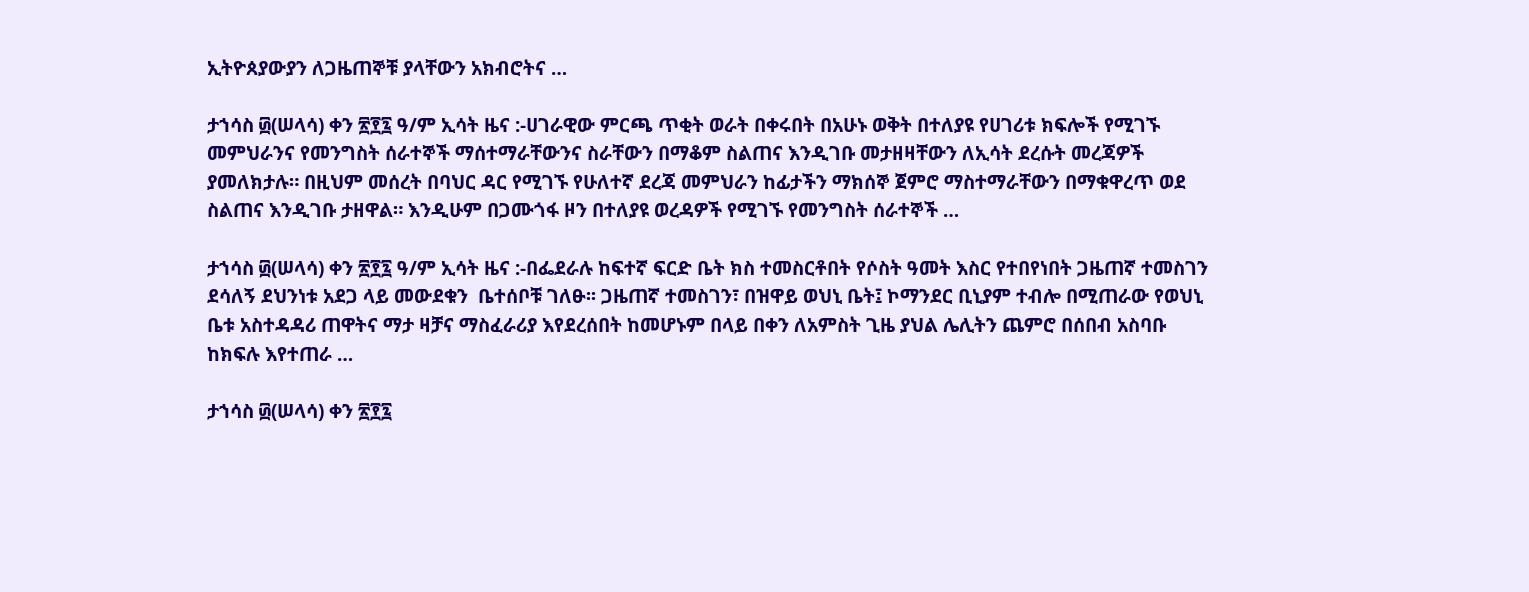ኢትዮጰያውያን ለጋዜጠኞቹ ያላቸውን አክብሮትና …

ታኀሳስ ፴(ሠላሳ) ቀን ፳፻፯ ዓ/ም ኢሳት ዜና :-ሀገራዊው ምርጫ ጥቂት ወራት በቀሩበት በአሁኑ ወቅት በተለያዩ የሀገሪቱ ክፍሎች የሚገኙ መምህራንና የመንግስት ሰራተኞች ማሰተማራቸውንና ስራቸውን በማቆም ስልጠና እንዲገቡ መታዘዛቸውን ለኢሳት ደረሱት መረጃዎች ያመለክታሉ። በዚህም መሰረት በባህር ዳር የሚገኙ የሁለተኛ ደረጃ መምህራን ከፊታችን ማክሰኞ ጀምሮ ማስተማራቸውን በማቁዋረጥ ወደ ስልጠና እንዲገቡ ታዘዋል። እንዲሁም በጋሙጎፋ ዞን በተለያዩ ወረዳዎች የሚገኙ የመንግስት ሰራተኞች …

ታኀሳስ ፴(ሠላሳ) ቀን ፳፻፯ ዓ/ም ኢሳት ዜና :-በፌደራሉ ከፍተኛ ፍርድ ቤት ክስ ተመስርቶበት የሶስት ዓመት እስር የተበየነበት ጋዜጠኛ ተመስገን ደሳለኝ ደህንነቱ አደጋ ላይ መውደቁን  ቤተሰቦቹ ገለፁ፡፡ ጋዜጠኛ ተመስገን፣ በዝዋይ ወህኒ ቤት፤ ኮማንደር ቢኒያም ተብሎ በሚጠራው የወህኒ ቤቱ አስተዳዳሪ ጠዋትና ማታ ዛቻና ማስፈራሪያ እየደረሰበት ከመሆኑም በላይ በቀን ለአምስት ጊዜ ያህል ሌሊትን ጨምሮ በሰበብ አስባቡ ከክፍሉ እየተጠራ …

ታኀሳስ ፴(ሠላሳ) ቀን ፳፻፯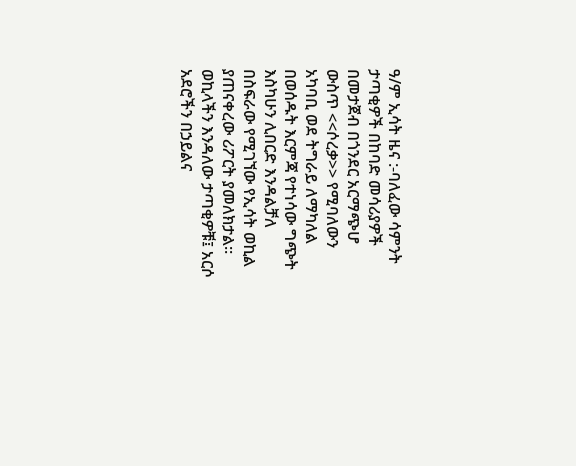ዓ/ም ኢሳት ዜና :-ባለፈው ሳምንት ታጣቂዎች በከባድ መሳሪያዎች በመታጀብ በጎንደር አርማጭሆ ውስጥ <<ሶረቃ>> የሚባለውን አካባቢ ወደ ትግራይ ለማካለል በወሰዱት እርምጃ የተነሳው ግጭት እስካሁን ሊበርድ እንዳልቻለ  በስፍራው የሚገኘው የኢሳት ወኪል ያጠናቀረው ሪፖርት ያመለክታል። ወኪላችን እንዳለው ታጣቂዎቹ፤ አርሶ አደሮችን በኃይልና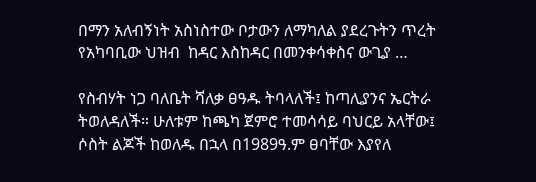በማን አለብኝነት አስነስተው ቦታውን ለማካለል ያደረጉትን ጥረት የአካባቢው ህዝብ  ከዳር እስከዳር በመንቀሳቀስና ውጊያ …

የስብሃት ነጋ ባለቤት ሻለቃ ፀዓዱ ትባላለች፤ ከጣሊያንና ኤርትራ ትወለዳለች። ሁለቱም ከጫካ ጀምሮ ተመሳሳይ ባህርይ አላቸው፤ ሶስት ልጆች ከወለዱ በኋላ በ1989ዓ.ም ፀባቸው እያየለ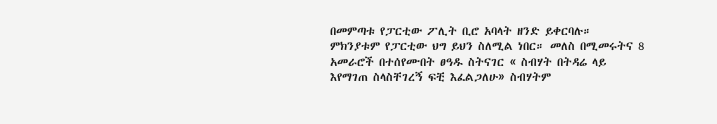በመምጣቱ የፓርቲው ፖሊት ቢሮ አባላት ዘንድ ይቀርባሉ። ምክንያቱም የፓርቲው ህግ ይህን ስለሚል ነበር። መለስ በሚመሩትና 8 አመራሮች በተሰየሙበት ፀዓዱ ስትናገር « ስብሃት በትዳሬ ላይ እየማገጠ ስላስቸገረኝ ፍቺ እፈልጋለሁ» ስብሃትም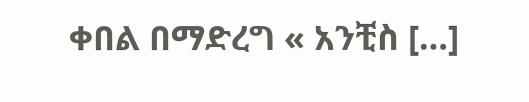ቀበል በማድረግ « አንቺስ […]